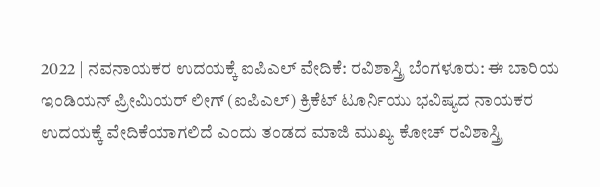2022 | ನವನಾಯಕರ ಉದಯಕ್ಕೆ ಐಪಿಎಲ್ ವೇದಿಕೆ: ರವಿಶಾಸ್ತ್ರಿ ಬೆಂಗಳೂರು: ಈ ಬಾರಿಯ ಇಂಡಿಯನ್‌ ಪ್ರೀಮಿಯರ್‌ ಲೀಗ್‌ (ಐಪಿಎಲ್‌) ಕ್ರಿಕೆಟ್‌ ಟೂರ್ನಿಯು ಭವಿಷ್ಯದ ನಾಯಕರ ಉದಯಕ್ಕೆ ವೇದಿಕೆಯಾಗಲಿದೆ ಎಂದು ತಂಡದ ಮಾಜಿ ಮುಖ್ಯ ಕೋಚ್‌ ರವಿಶಾಸ್ತ್ರಿ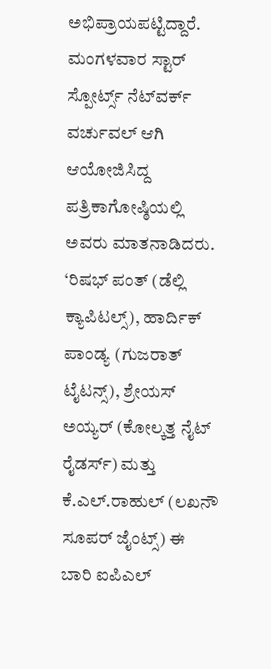ಅಭಿಪ್ರಾಯಪಟ್ಟಿದ್ದಾರೆ. ಮಂಗಳವಾರ ಸ್ಟಾರ್‌ ಸ್ಪೋರ್ಟ್ಸ್ ನೆಟ್‌ವರ್ಕ್‌ ವರ್ಚುವಲ್ ಆಗಿ ಆಯೋಜಿಸಿದ್ದ ಪತ್ರಿಕಾಗೋಷ್ಠಿಯಲ್ಲಿ ಅವರು ಮಾತನಾಡಿದರು. ‘ರಿಷಭ್ ಪಂತ್‌ (ಡೆಲ್ಲಿ ಕ್ಯಾಪಿಟಲ್ಸ್), ಹಾರ್ದಿಕ್ ಪಾಂಡ್ಯ (ಗುಜರಾತ್ ಟೈಟನ್ಸ್), ಶ್ರೇಯಸ್‌ ಅಯ್ಯರ್‌ (ಕೋಲ್ಕತ್ತ ನೈಟ್‌ ರೈಡರ್ಸ್) ಮತ್ತು ಕೆ.ಎಲ್‌.ರಾಹುಲ್‌ (ಲಖನೌ ಸೂಪರ್ ಜೈಂಟ್ಸ್) ಈ ಬಾರಿ ಐಪಿಎಲ್‌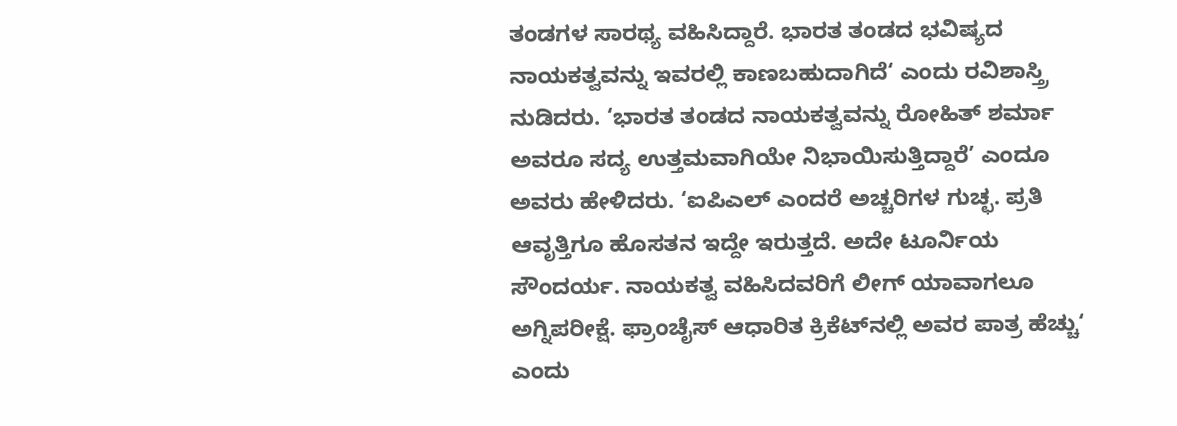ತಂಡಗಳ ಸಾರಥ್ಯ ವಹಿಸಿದ್ದಾರೆ. ಭಾರತ ತಂಡದ ಭವಿಷ್ಯದ ನಾಯಕತ್ವವನ್ನು ಇವರಲ್ಲಿ ಕಾಣಬಹುದಾಗಿದೆ‘ ಎಂದು ರವಿಶಾಸ್ತ್ರಿ ನುಡಿದರು. ‘ಭಾರತ ತಂಡದ ನಾಯಕತ್ವವನ್ನು ರೋಹಿತ್ ಶರ್ಮಾ ಅವರೂ ಸದ್ಯ ಉತ್ತಮವಾಗಿಯೇ ನಿಭಾಯಿಸುತ್ತಿದ್ದಾರೆ’ ಎಂದೂ ಅವರು ಹೇಳಿದರು. ‘ಐಪಿಎಲ್‌ ಎಂದರೆ ಅಚ್ಚರಿಗಳ ಗುಚ್ಛ. ಪ್ರತಿ ಆವೃತ್ತಿಗೂ ಹೊಸತನ ಇದ್ದೇ ಇರುತ್ತದೆ. ಅದೇ ಟೂರ್ನಿಯ ಸೌಂದರ್ಯ. ನಾಯಕತ್ವ ವಹಿಸಿದವರಿಗೆ ಲೀಗ್‌ ಯಾವಾಗಲೂ ಅಗ್ನಿಪರೀಕ್ಷೆ. ಫ್ರಾಂಚೈಸ್ ಆಧಾರಿತ ಕ್ರಿಕೆಟ್‌ನಲ್ಲಿ ಅವರ ಪಾತ್ರ ಹೆಚ್ಚು‘ ಎಂದು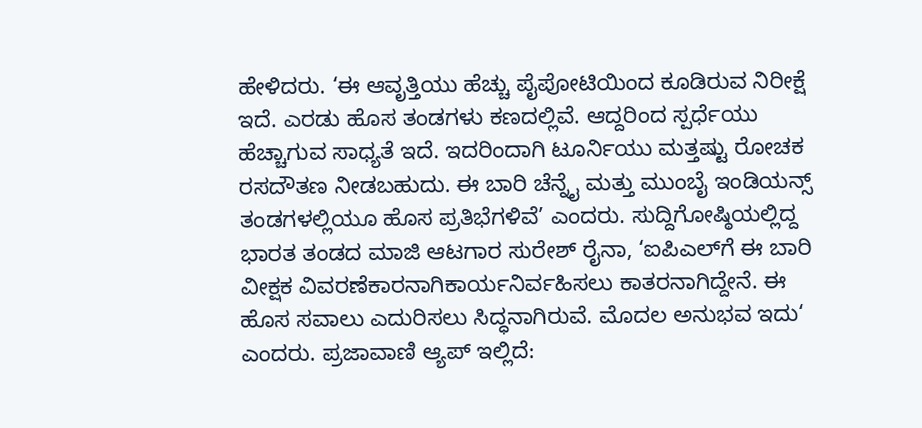ಹೇಳಿದರು. ‘ಈ ಆವೃತ್ತಿಯು ಹೆಚ್ಚು ಪೈಪೋಟಿಯಿಂದ ಕೂಡಿರುವ ನಿರೀಕ್ಷೆ ಇದೆ. ಎರಡು ಹೊಸ ತಂಡಗಳು ಕಣದಲ್ಲಿವೆ. ಆದ್ದರಿಂದ ಸ್ಪರ್ಧೆಯು ಹೆಚ್ಚಾಗುವ ಸಾಧ್ಯತೆ ಇದೆ. ಇದರಿಂದಾಗಿ ಟೂರ್ನಿಯು ಮತ್ತಷ್ಟು ರೋಚಕ ರಸದೌತಣ ನೀಡಬಹುದು. ಈ ಬಾರಿ ಚೆನ್ನೈ ಮತ್ತು ಮುಂಬೈ ಇಂಡಿಯನ್ಸ್ ತಂಡಗಳಲ್ಲಿಯೂ ಹೊಸ ಪ್ರತಿಭೆಗಳಿವೆ’ ಎಂದರು. ಸುದ್ದಿಗೋಷ್ಠಿಯಲ್ಲಿದ್ದ ಭಾರತ ತಂಡದ ಮಾಜಿ ಆಟಗಾರ ಸುರೇಶ್ ರೈನಾ, ‘ಐಪಿಎಲ್‌ಗೆ ಈ ಬಾರಿ ವೀಕ್ಷಕ ವಿವರಣೆಕಾರನಾಗಿಕಾರ್ಯನಿರ್ವಹಿಸಲು ಕಾತರನಾಗಿದ್ದೇನೆ. ಈ ಹೊಸ ಸವಾಲು ಎದುರಿಸಲು ಸಿದ್ಧನಾಗಿರುವೆ. ಮೊದಲ ಅನುಭವ ಇದು‘ ಎಂದರು. ಪ್ರಜಾವಾಣಿ ಆ್ಯಪ್ ಇಲ್ಲಿದೆ: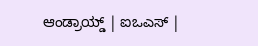ಆಂಡ್ರಾಯ್ಡ್ | ಐಒಎಸ್ |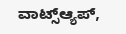ವಾಟ್ಸ್ಆ್ಯಪ್,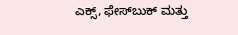ಎಕ್ಸ್, ಫೇಸ್‌ಬುಕ್ ಮತ್ತು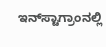ಇನ್‌ಸ್ಟಾಗ್ರಾಂನಲ್ಲಿ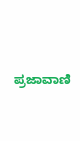ಪ್ರಜಾವಾಣಿ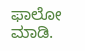ಫಾಲೋ ಮಾಡಿ.